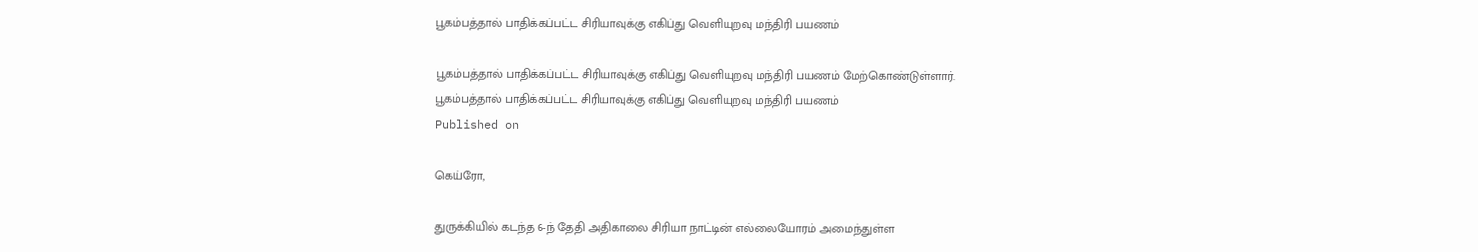பூகம்பத்தால் பாதிக்கப்பட்ட சிரியாவுக்கு எகிப்து வெளியுறவு மந்திரி பயணம்

பூகம்பத்தால் பாதிக்கப்பட்ட சிரியாவுக்கு எகிப்து வெளியுறவு மந்திரி பயணம் மேற்கொண்டுள்ளார்.
பூகம்பத்தால் பாதிக்கப்பட்ட சிரியாவுக்கு எகிப்து வெளியுறவு மந்திரி பயணம்
Published on

கெய்ரோ,

துருக்கியில் கடந்த 6-ந் தேதி அதிகாலை சிரியா நாட்டின் எல்லையோரம் அமைந்துள்ள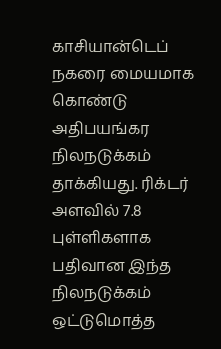காசியான்டெப் நகரை மையமாக கொண்டு அதிபயங்கர நிலநடுக்கம் தாக்கியது. ரிக்டர் அளவில் 7.8 புள்ளிகளாக பதிவான இந்த நிலநடுக்கம் ஒட்டுமொத்த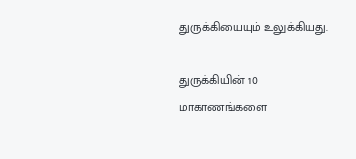துருக்கியையும் உலுக்கியது.

துருக்கியின் 10 மாகாணங்களை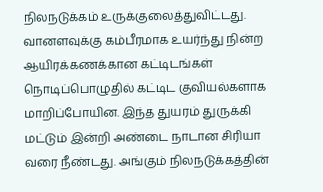நிலநடுக்கம் உருக்குலைத்துவிட்டது. வானளவுக்கு கம்பீரமாக உயர்ந்து நின்ற ஆயிரக்கணக்கான கட்டிடங்கள் நொடிப்பொழுதில் கட்டிட குவியல்களாக மாறிப்போயின. இந்த துயரம் துருக்கி மட்டும் இன்றி அண்டை நாடான சிரியா வரை நீண்டது. அங்கும் நிலநடுக்கத்தின்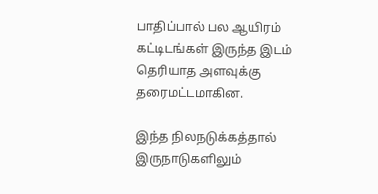பாதிப்பால் பல ஆயிரம் கட்டிடங்கள் இருந்த இடம் தெரியாத அளவுக்கு தரைமட்டமாகின.

இந்த நிலநடுக்கத்தால் இருநாடுகளிலும்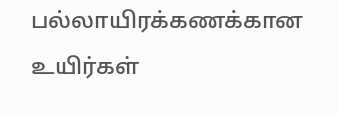பல்லாயிரக்கணக்கான உயிர்கள்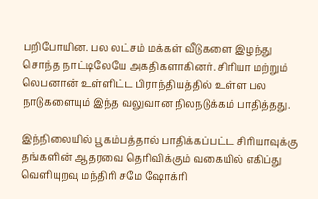பறிபோயின. பல லட்சம் மக்கள் வீடுகளை இழந்து சொந்த நாட்டிலேயே அகதிகளாகினர். சிரியா மற்றும் லெபனான் உள்ளிட்ட பிராந்தியத்தில் உள்ள பல நாடுகளையும் இந்த வலுவான நிலநடுக்கம் பாதித்தது.

இந்நிலையில் பூகம்பத்தால் பாதிக்கப்பட்ட சிரியாவுக்கு தங்களின் ஆதரவை தெரிவிக்கும் வகையில் எகிப்து வெளியுறவு மந்திரி சமே ஷோக்ரி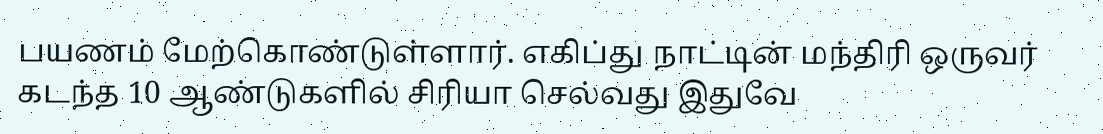பயணம் மேற்கொண்டுள்ளார். எகிப்து நாட்டின் மந்திரி ஒருவர் கடந்த 10 ஆண்டுகளில் சிரியா செல்வது இதுவே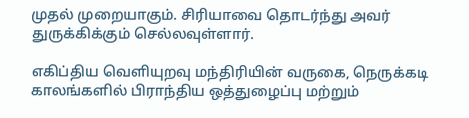முதல் முறையாகும். சிரியாவை தொடர்ந்து அவர் துருக்கிக்கும் செல்லவுள்ளார்.

எகிப்திய வெளியுறவு மந்திரியின் வருகை, நெருக்கடி காலங்களில் பிராந்திய ஒத்துழைப்பு மற்றும்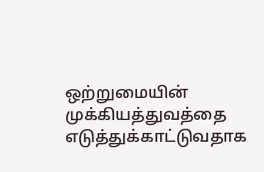ஒற்றுமையின் முக்கியத்துவத்தை எடுத்துக்காட்டுவதாக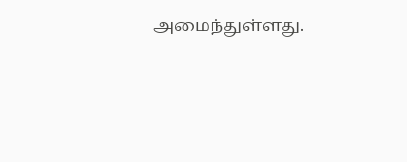அமைந்துள்ளது.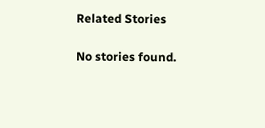Related Stories

No stories found.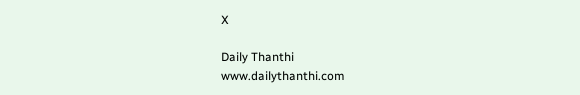X

Daily Thanthi
www.dailythanthi.com